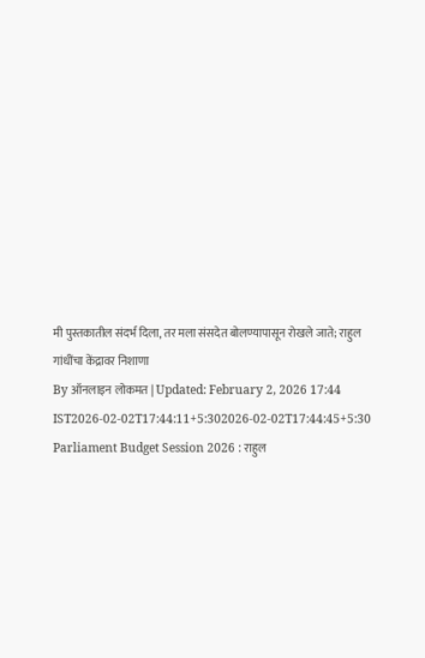मी पुस्तकातील संदर्भ दिला, तर मला संसदेत बोलण्यापासून रोखले जाते; राहुल गांधींचा केंद्रावर निशाणा
By ऑनलाइन लोकमत | Updated: February 2, 2026 17:44 IST2026-02-02T17:44:11+5:302026-02-02T17:44:45+5:30
Parliament Budget Session 2026 : राहुल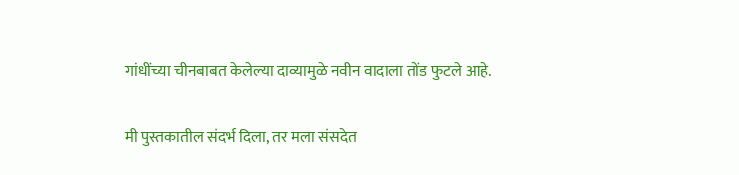गांधींच्या चीनबाबत केलेल्या दाव्यामुळे नवीन वादाला तोंड फुटले आहे.

मी पुस्तकातील संदर्भ दिला, तर मला संसदेत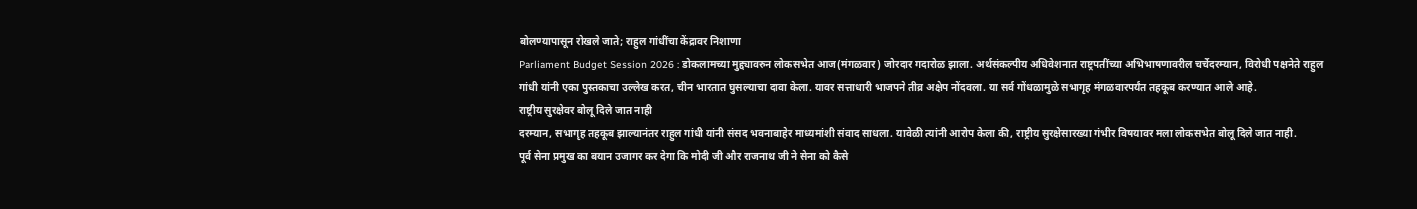बोलण्यापासून रोखले जाते; राहुल गांधींचा केंद्रावर निशाणा
Parliament Budget Session 2026 : डोकलामच्या मुद्द्यावरुन लोकसभेत आज(मंगळवार) जोरदार गदारोळ झाला. अर्थसंकल्पीय अधिवेशनात राष्ट्रपतींच्या अभिभाषणावरील चर्चेदरम्यान, विरोधी पक्षनेते राहुल गांधी यांनी एका पुस्तकाचा उल्लेख करत, चीन भारतात घुसल्याचा दावा केला. यावर सत्ताधारी भाजपने तीव्र अक्षेप नोंदवला. या सर्व गोंधळामुळे सभागृह मंगळवारपर्यंत तहकूब करण्यात आले आहे.
राष्ट्रीय सुरक्षेवर बोलू दिले जात नाही
दरम्यान, सभागृह तहकूब झाल्यानंतर राहुल गांधी यांनी संसद भवनाबाहेर माध्यमांशी संवाद साधला. यावेळी त्यांनी आरोप केला की, राष्ट्रीय सुरक्षेसारख्या गंभीर विषयावर मला लोकसभेत बोलू दिले जात नाही.
पूर्व सेना प्रमुख का बयान उजागर कर देगा कि मोदी जी और राजनाथ जी ने सेना को कैसे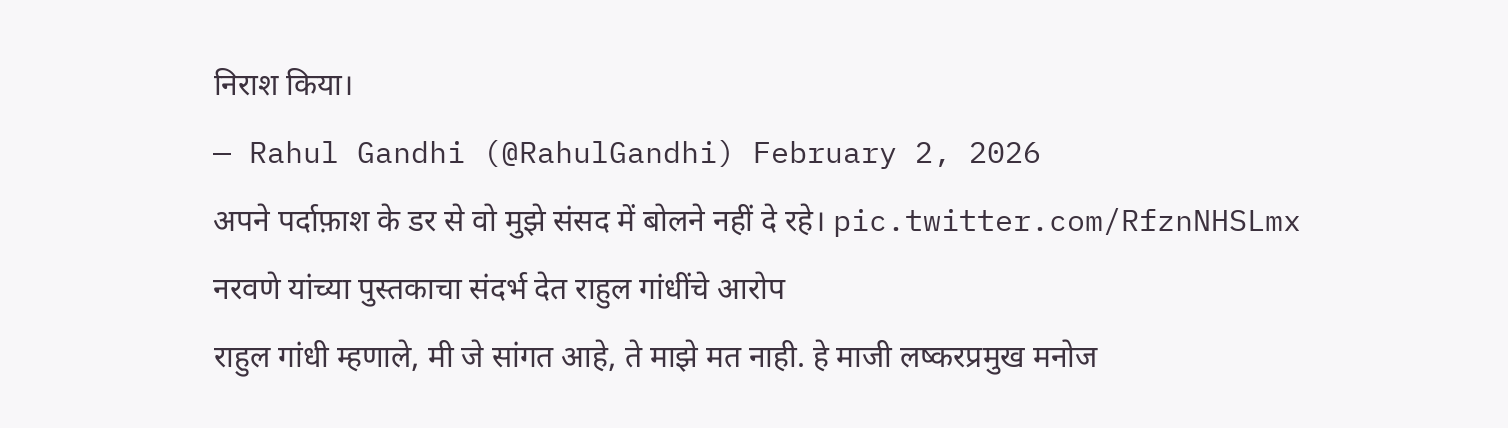निराश किया।
— Rahul Gandhi (@RahulGandhi) February 2, 2026
अपने पर्दाफ़ाश के डर से वो मुझे संसद में बोलने नहीं दे रहे। pic.twitter.com/RfznNHSLmx
नरवणे यांच्या पुस्तकाचा संदर्भ देत राहुल गांधींचे आरोप
राहुल गांधी म्हणाले, मी जे सांगत आहे, ते माझे मत नाही. हे माजी लष्करप्रमुख मनोज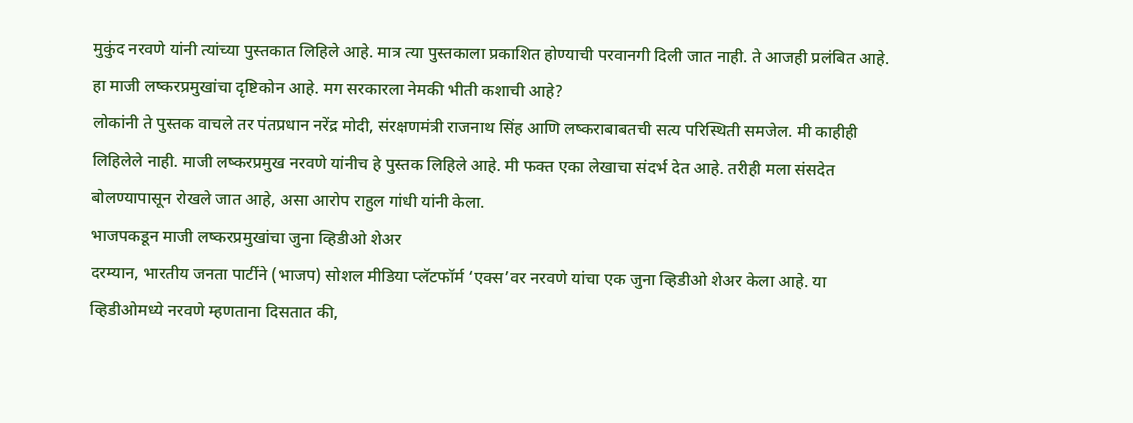मुकुंद नरवणे यांनी त्यांच्या पुस्तकात लिहिले आहे. मात्र त्या पुस्तकाला प्रकाशित होण्याची परवानगी दिली जात नाही. ते आजही प्रलंबित आहे. हा माजी लष्करप्रमुखांचा दृष्टिकोन आहे. मग सरकारला नेमकी भीती कशाची आहे?
लोकांनी ते पुस्तक वाचले तर पंतप्रधान नरेंद्र मोदी, संरक्षणमंत्री राजनाथ सिंह आणि लष्कराबाबतची सत्य परिस्थिती समजेल. मी काहीही लिहिलेले नाही. माजी लष्करप्रमुख नरवणे यांनीच हे पुस्तक लिहिले आहे. मी फक्त एका लेखाचा संदर्भ देत आहे. तरीही मला संसदेत बोलण्यापासून रोखले जात आहे, असा आरोप राहुल गांधी यांनी केला.
भाजपकडून माजी लष्करप्रमुखांचा जुना व्हिडीओ शेअर
दरम्यान, भारतीय जनता पार्टीने (भाजप) सोशल मीडिया प्लॅटफॉर्म ‘एक्स’वर नरवणे यांचा एक जुना व्हिडीओ शेअर केला आहे. या व्हिडीओमध्ये नरवणे म्हणताना दिसतात की,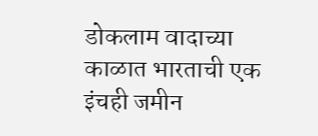डोकलाम वादाच्या काळात भारताची एक इंचही जमीन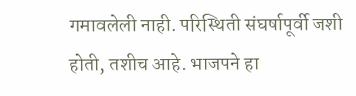गमावलेली नाही. परिस्थिती संघर्षापूर्वी जशी होती, तशीच आहे. भाजपने हा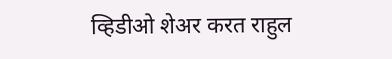व्हिडीओ शेअर करत राहुल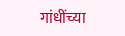गांधींच्या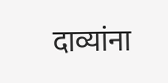दाव्यांना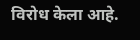विरोध केला आहे.